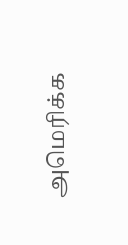அமெரிக்க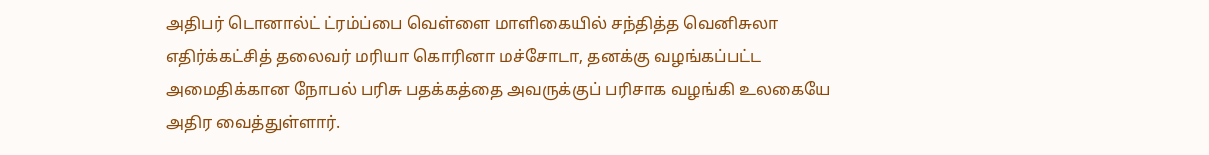அதிபர் டொனால்ட் ட்ரம்ப்பை வெள்ளை மாளிகையில் சந்தித்த வெனிசுலா எதிர்க்கட்சித் தலைவர் மரியா கொரினா மச்சோடா, தனக்கு வழங்கப்பட்ட அமைதிக்கான நோபல் பரிசு பதக்கத்தை அவருக்குப் பரிசாக வழங்கி உலகையே அதிர வைத்துள்ளார்.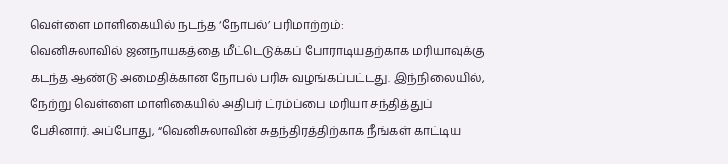வெள்ளை மாளிகையில் நடந்த ‘நோபல்’ பரிமாற்றம்:
வெனிசுலாவில் ஜனநாயகத்தை மீட்டெடுக்கப் போராடியதற்காக மரியாவுக்கு கடந்த ஆண்டு அமைதிக்கான நோபல் பரிசு வழங்கப்பட்டது. இந்நிலையில், நேற்று வெள்ளை மாளிகையில் அதிபர் ட்ரம்ப்பை மரியா சந்தித்துப் பேசினார். அப்போது, “வெனிசுலாவின் சுதந்திரத்திற்காக நீங்கள் காட்டிய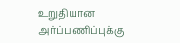உறுதியான அர்ப்பணிப்புக்கு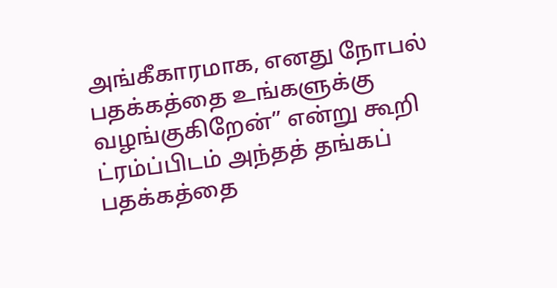அங்கீகாரமாக, எனது நோபல் பதக்கத்தை உங்களுக்கு வழங்குகிறேன்” என்று கூறி ட்ரம்ப்பிடம் அந்தத் தங்கப் பதக்கத்தை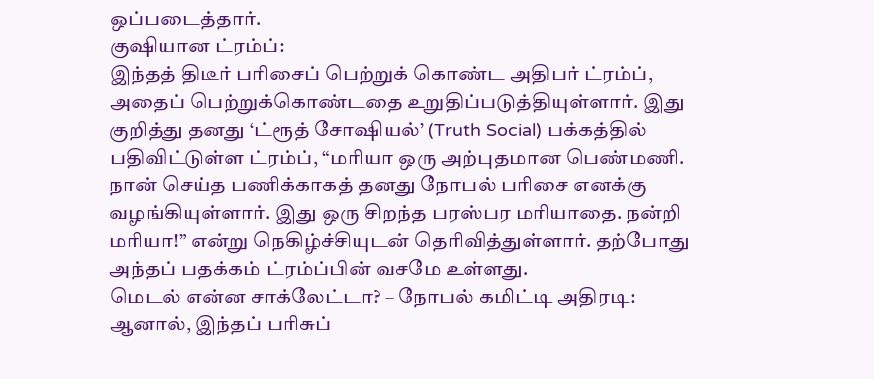ஒப்படைத்தார்.
குஷியான ட்ரம்ப்:
இந்தத் திடீர் பரிசைப் பெற்றுக் கொண்ட அதிபர் ட்ரம்ப், அதைப் பெற்றுக்கொண்டதை உறுதிப்படுத்தியுள்ளார். இது குறித்து தனது ‘ட்ரூத் சோஷியல்’ (Truth Social) பக்கத்தில் பதிவிட்டுள்ள ட்ரம்ப், “மரியா ஒரு அற்புதமான பெண்மணி. நான் செய்த பணிக்காகத் தனது நோபல் பரிசை எனக்கு வழங்கியுள்ளார். இது ஒரு சிறந்த பரஸ்பர மரியாதை. நன்றி மரியா!” என்று நெகிழ்ச்சியுடன் தெரிவித்துள்ளார். தற்போது அந்தப் பதக்கம் ட்ரம்ப்பின் வசமே உள்ளது.
மெடல் என்ன சாக்லேட்டா? – நோபல் கமிட்டி அதிரடி:
ஆனால், இந்தப் பரிசுப்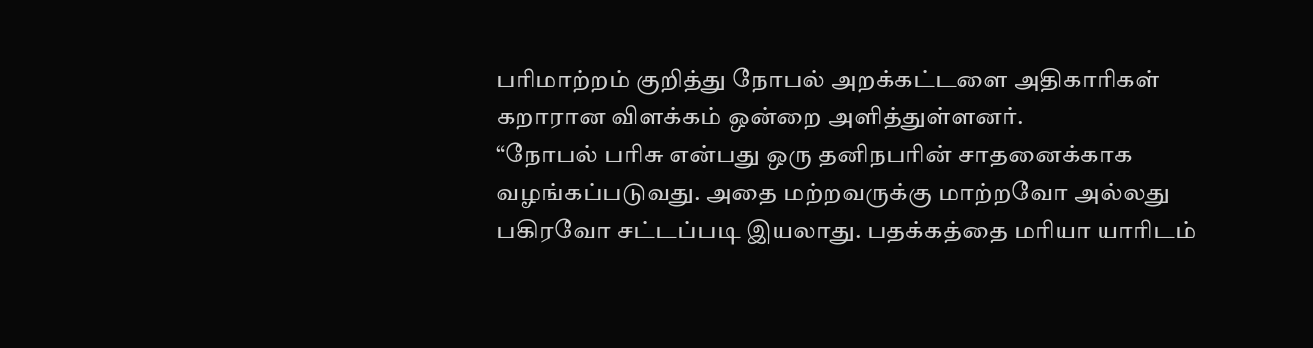பரிமாற்றம் குறித்து நோபல் அறக்கட்டளை அதிகாரிகள் கறாரான விளக்கம் ஒன்றை அளித்துள்ளனர்.
“நோபல் பரிசு என்பது ஒரு தனிநபரின் சாதனைக்காக வழங்கப்படுவது. அதை மற்றவருக்கு மாற்றவோ அல்லது பகிரவோ சட்டப்படி இயலாது. பதக்கத்தை மரியா யாரிடம்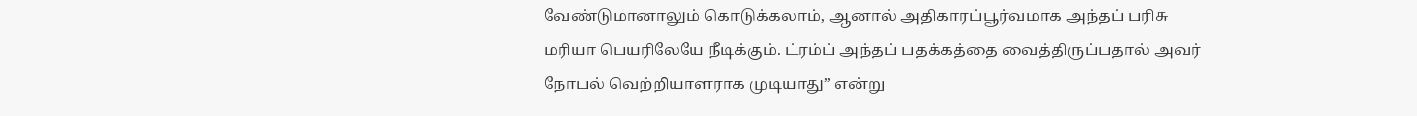வேண்டுமானாலும் கொடுக்கலாம், ஆனால் அதிகாரப்பூர்வமாக அந்தப் பரிசு மரியா பெயரிலேயே நீடிக்கும். ட்ரம்ப் அந்தப் பதக்கத்தை வைத்திருப்பதால் அவர் நோபல் வெற்றியாளராக முடியாது” என்று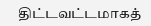திட்டவட்டமாகத்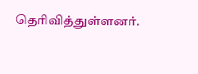தெரிவித்துள்ளனர்.